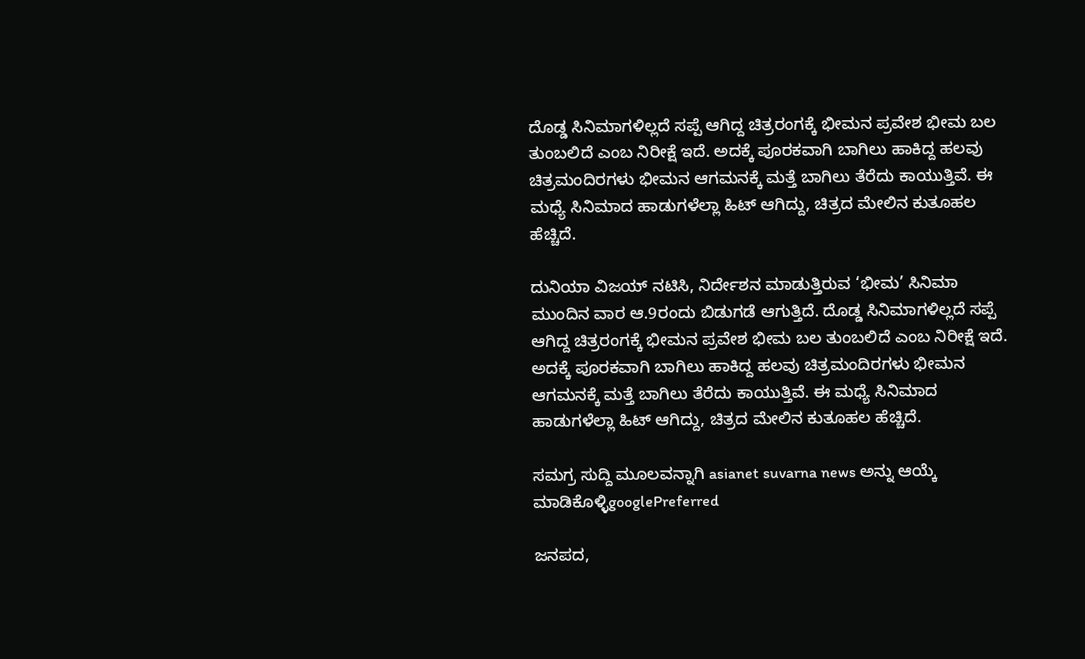ದೊಡ್ಡ ಸಿನಿಮಾಗಳಿಲ್ಲದೆ ಸಪ್ಪೆ ಆಗಿದ್ದ ಚಿತ್ರರಂಗಕ್ಕೆ ಭೀಮನ ಪ್ರವೇಶ ಭೀಮ ಬಲ ತುಂಬಲಿದೆ ಎಂಬ ನಿರೀಕ್ಷೆ ಇದೆ. ಅದಕ್ಕೆ ಪೂರಕವಾಗಿ ಬಾಗಿಲು ಹಾಕಿದ್ದ ಹಲವು ಚಿತ್ರಮಂದಿರಗಳು ಭೀಮನ ಆಗಮನಕ್ಕೆ ಮತ್ತೆ ಬಾಗಿಲು ತೆರೆದು ಕಾಯುತ್ತಿವೆ. ಈ ಮಧ್ಯೆ ಸಿನಿಮಾದ ಹಾಡುಗಳೆಲ್ಲಾ ಹಿಟ್‌ ಆಗಿದ್ದು, ಚಿತ್ರದ ಮೇಲಿನ ಕುತೂಹಲ ಹೆಚ್ಚಿದೆ.

ದುನಿಯಾ ವಿಜಯ್‌ ನಟಿಸಿ, ನಿರ್ದೇಶನ ಮಾಡುತ್ತಿರುವ ‘ಭೀಮ’ ಸಿನಿಮಾ ಮುಂದಿನ ವಾರ ಆ.9ರಂದು ಬಿಡುಗಡೆ ಆಗುತ್ತಿದೆ. ದೊಡ್ಡ ಸಿನಿಮಾಗಳಿಲ್ಲದೆ ಸಪ್ಪೆ ಆಗಿದ್ದ ಚಿತ್ರರಂಗಕ್ಕೆ ಭೀಮನ ಪ್ರವೇಶ ಭೀಮ ಬಲ ತುಂಬಲಿದೆ ಎಂಬ ನಿರೀಕ್ಷೆ ಇದೆ. ಅದಕ್ಕೆ ಪೂರಕವಾಗಿ ಬಾಗಿಲು ಹಾಕಿದ್ದ ಹಲವು ಚಿತ್ರಮಂದಿರಗಳು ಭೀಮನ ಆಗಮನಕ್ಕೆ ಮತ್ತೆ ಬಾಗಿಲು ತೆರೆದು ಕಾಯುತ್ತಿವೆ. ಈ ಮಧ್ಯೆ ಸಿನಿಮಾದ ಹಾಡುಗಳೆಲ್ಲಾ ಹಿಟ್‌ ಆಗಿದ್ದು, ಚಿತ್ರದ ಮೇಲಿನ ಕುತೂಹಲ ಹೆಚ್ಚಿದೆ.

ಸಮಗ್ರ ಸುದ್ದಿ ಮೂಲವನ್ನಾಗಿ asianet suvarna news ಅನ್ನು ಆಯ್ಕೆ ಮಾಡಿಕೊಳ್ಳಿgooglePreferred

ಜನಪದ,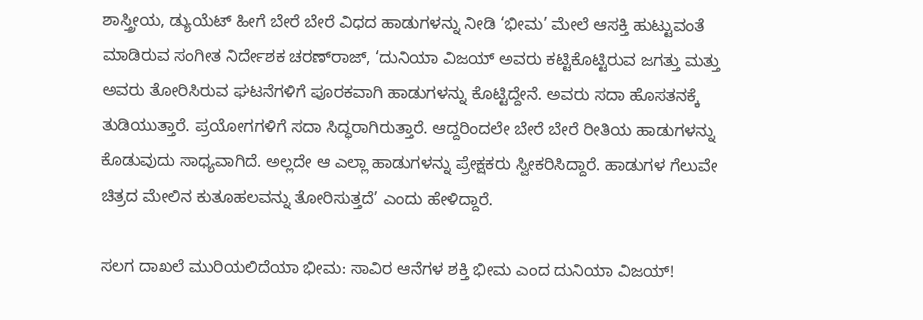ಶಾಸ್ತ್ರೀಯ, ಡ್ಯುಯೆಟ್‌ ಹೀಗೆ ಬೇರೆ ಬೇರೆ ವಿಧದ ಹಾಡುಗಳನ್ನು ನೀಡಿ ‘ಭೀಮ’ ಮೇಲೆ ಆಸಕ್ತಿ ಹುಟ್ಟುವಂತೆ ಮಾಡಿರುವ ಸಂಗೀತ ನಿರ್ದೇಶಕ ಚರಣ್‌ರಾಜ್‌, ‘ದುನಿಯಾ ವಿಜಯ್‌ ಅವರು ಕಟ್ಟಿಕೊಟ್ಟಿರುವ ಜಗತ್ತು ಮತ್ತು ಅವರು ತೋರಿಸಿರುವ ಘಟನೆಗಳಿಗೆ ಪೂರಕವಾಗಿ ಹಾಡುಗಳನ್ನು ಕೊಟ್ಟಿದ್ದೇನೆ. ಅವರು ಸದಾ ಹೊಸತನಕ್ಕೆ ತುಡಿಯುತ್ತಾರೆ. ಪ್ರಯೋಗಗಳಿಗೆ ಸದಾ ಸಿದ್ಧರಾಗಿರುತ್ತಾರೆ. ಆದ್ದರಿಂದಲೇ ಬೇರೆ ಬೇರೆ ರೀತಿಯ ಹಾಡುಗಳನ್ನು ಕೊಡುವುದು ಸಾಧ್ಯವಾಗಿದೆ. ಅಲ್ಲದೇ ಆ ಎಲ್ಲಾ ಹಾಡುಗಳನ್ನು ಪ್ರೇಕ್ಷಕರು ಸ್ವೀಕರಿಸಿದ್ದಾರೆ. ಹಾಡುಗಳ ಗೆಲುವೇ ಚಿತ್ರದ ಮೇಲಿನ ಕುತೂಹಲವನ್ನು ತೋರಿಸುತ್ತದೆ’ ಎಂದು ಹೇಳಿದ್ದಾರೆ.

ಸಲಗ ದಾಖಲೆ ಮುರಿಯಲಿದೆಯಾ ಭೀಮ: ಸಾವಿರ ಆನೆಗಳ ಶಕ್ತಿ ಭೀಮ ಎಂದ ದುನಿಯಾ ವಿಜಯ್!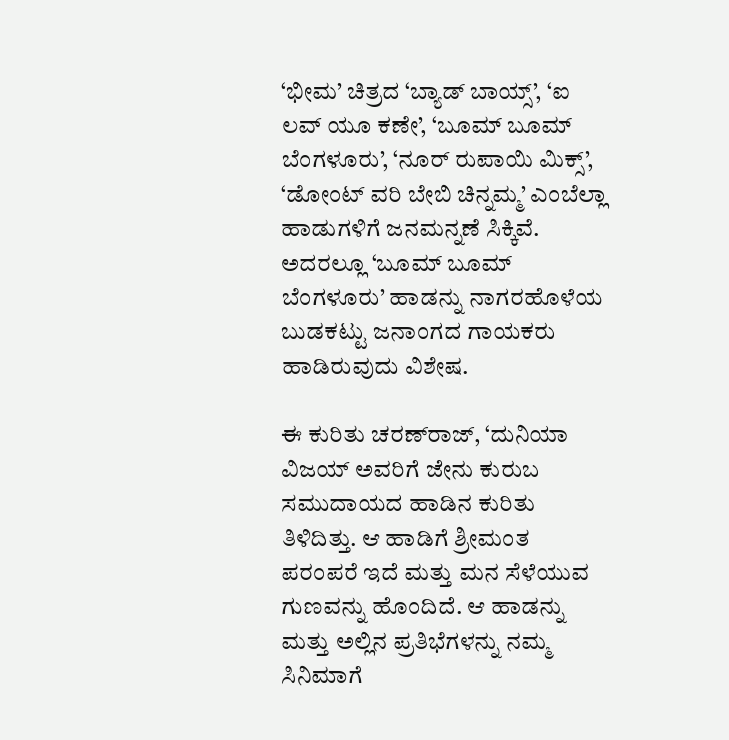‘ಭೀಮ’ ಚಿತ್ರದ ‘ಬ್ಯಾಡ್‌ ಬಾಯ್ಸ್’, ‘ಐ ಲವ್‌ ಯೂ ಕಣೇ’, ‘ಬೂಮ್‌ ಬೂಮ್‌ ಬೆಂಗಳೂರು’, ‘ನೂರ್ ರುಪಾಯಿ ಮಿಕ್ಸ್‌’, ‘ಡೋಂಟ್‌ ವರಿ ಬೇಬಿ ಚಿನ್ನಮ್ಮ’ ಎಂಬೆಲ್ಲಾ ಹಾಡುಗಳಿಗೆ ಜನಮನ್ನಣೆ ಸಿಕ್ಕಿವೆ. ಅದರಲ್ಲೂ ‘ಬೂಮ್ ಬೂಮ್ ಬೆಂಗಳೂರು’ ಹಾಡನ್ನು ನಾಗರಹೊಳೆಯ ಬುಡಕಟ್ಟು ಜನಾಂಗದ ಗಾಯಕರು ಹಾಡಿರುವುದು ವಿಶೇಷ.

ಈ ಕುರಿತು ಚರಣ್‌ರಾಜ್‌, ‘ದುನಿಯಾ ವಿಜಯ್ ಅವರಿಗೆ ಜೇನು ಕುರುಬ ಸಮುದಾಯದ ಹಾಡಿನ ಕುರಿತು ತಿಳಿದಿತ್ತು. ಆ ಹಾಡಿಗೆ ಶ್ರೀಮಂತ ಪರಂಪರೆ ಇದೆ ಮತ್ತು ಮನ ಸೆಳೆಯುವ ಗುಣವನ್ನು ಹೊಂದಿದೆ. ಆ ಹಾಡನ್ನು ಮತ್ತು ಅಲ್ಲಿನ ಪ್ರತಿಭೆಗಳನ್ನು ನಮ್ಮ ಸಿನಿಮಾಗೆ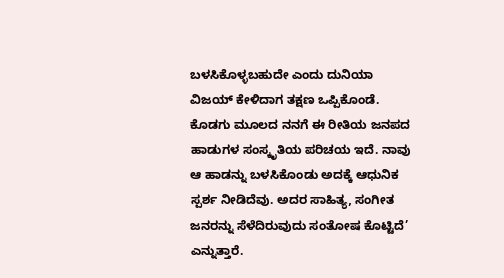ಬಳಸಿಕೊಳ್ಳಬಹುದೇ ಎಂದು ದುನಿಯಾ ವಿಜಯ್ ಕೇಳಿದಾಗ ತಕ್ಷಣ ಒಪ್ಪಿಕೊಂಡೆ. ಕೊಡಗು ಮೂಲದ ನನಗೆ ಈ ರೀತಿಯ ಜನಪದ ಹಾಡುಗಳ ಸಂಸ್ಕೃತಿಯ ಪರಿಚಯ ಇದೆ. ನಾವು ಆ ಹಾಡನ್ನು ಬಳಸಿಕೊಂಡು ಅದಕ್ಕೆ ಆಧುನಿಕ ಸ್ಪರ್ಶ ನೀಡಿದೆವು. ಅದರ ಸಾಹಿತ್ಯ, ಸಂಗೀತ ಜನರನ್ನು ಸೆಳೆದಿರುವುದು ಸಂತೋಷ ಕೊಟ್ಟಿದೆ’ ಎನ್ನುತ್ತಾರೆ.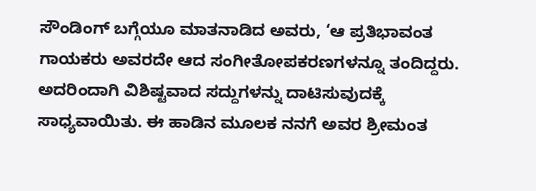ಸೌಂಡಿಂಗ್ ಬಗ್ಗೆಯೂ ಮಾತನಾಡಿದ ಅವರು, ‘ಆ ಪ್ರತಿಭಾವಂತ ಗಾಯಕರು ಅವರದೇ ಆದ ಸಂಗೀತೋಪಕರಣಗಳನ್ನೂ ತಂದಿದ್ದರು. ಅದರಿಂದಾಗಿ ವಿಶಿಷ್ಟವಾದ ಸದ್ದುಗಳನ್ನು ದಾಟಿಸುವುದಕ್ಕೆ ಸಾಧ್ಯವಾಯಿತು. ಈ ಹಾಡಿನ ಮೂಲಕ ನನಗೆ ಅವರ ಶ್ರೀಮಂತ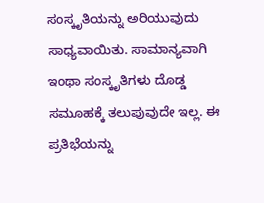ಸಂಸ್ಕೃತಿಯನ್ನು ಅರಿಯುವುದು ಸಾಧ್ಯವಾಯಿತು. ಸಾಮಾನ್ಯವಾಗಿ ಇಂಥಾ ಸಂಸ್ಕೃತಿಗಳು ದೊಡ್ಡ ಸಮೂಹಕ್ಕೆ ತಲುಪುವುದೇ ಇಲ್ಲ. ಈ ಪ್ರತಿಭೆಯನ್ನು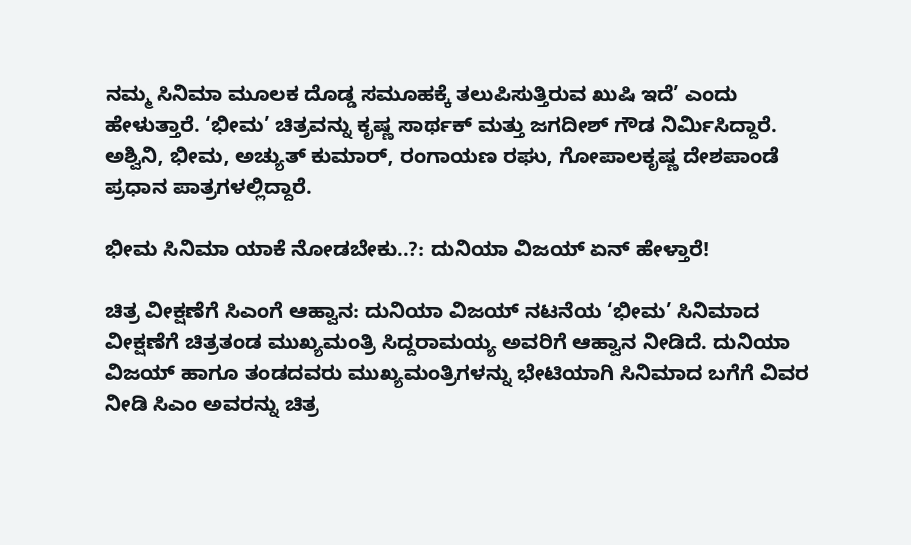ನಮ್ಮ ಸಿನಿಮಾ ಮೂಲಕ ದೊಡ್ಡ ಸಮೂಹಕ್ಕೆ ತಲುಪಿಸುತ್ತಿರುವ ಖುಷಿ ಇದೆ’ ಎಂದು ಹೇಳುತ್ತಾರೆ. ‘ಭೀಮ’ ಚಿತ್ರವನ್ನು ಕೃಷ್ಣ ಸಾರ್ಥಕ್‌ ಮತ್ತು ಜಗದೀಶ್‌ ಗೌಡ ನಿರ್ಮಿಸಿದ್ದಾರೆ. ಅಶ್ವಿನಿ, ಭೀಮ, ಅಚ್ಯುತ್‌ ಕುಮಾರ್‌, ರಂಗಾಯಣ ರಘು, ಗೋಪಾಲಕೃಷ್ಣ ದೇಶಪಾಂಡೆ ಪ್ರಧಾನ ಪಾತ್ರಗಳಲ್ಲಿದ್ದಾರೆ.

ಭೀಮ ಸಿನಿಮಾ ಯಾಕೆ ನೋಡಬೇಕು..?: ದುನಿಯಾ ವಿಜಯ್ ಏನ್‌ ಹೇಳ್ತಾರೆ!

ಚಿತ್ರ ವೀಕ್ಷಣೆಗೆ ಸಿಎಂಗೆ ಆಹ್ವಾನ: ದುನಿಯಾ ವಿಜಯ್‌ ನಟನೆಯ ‘ಭೀಮ’ ಸಿನಿಮಾದ ವೀಕ್ಷಣೆಗೆ ಚಿತ್ರತಂಡ ಮುಖ್ಯಮಂತ್ರಿ ಸಿದ್ದರಾಮಯ್ಯ ಅವರಿಗೆ ಆಹ್ವಾನ ನೀಡಿದೆ. ದುನಿಯಾ ವಿಜಯ್‌ ಹಾಗೂ ತಂಡದವರು ಮುಖ್ಯಮಂತ್ರಿಗಳನ್ನು ಭೇಟಿಯಾಗಿ ಸಿನಿಮಾದ ಬಗೆಗೆ ವಿವರ ನೀಡಿ ಸಿಎಂ ಅವರನ್ನು ಚಿತ್ರ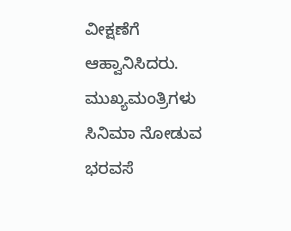ವೀಕ್ಷಣೆಗೆ ಆಹ್ವಾನಿಸಿದರು. ಮುಖ್ಯಮಂತ್ರಿಗಳು ಸಿನಿಮಾ ನೋಡುವ ಭರವಸೆ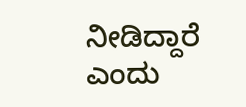ನೀಡಿದ್ದಾರೆ ಎಂದು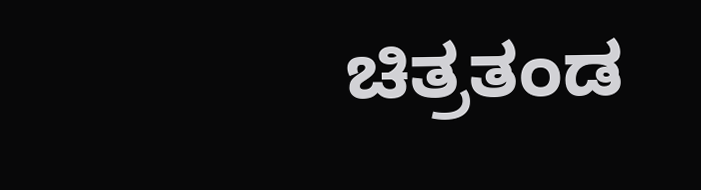ಚಿತ್ರತಂಡ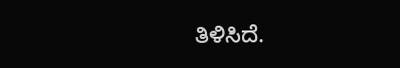ತಿಳಿಸಿದೆ.